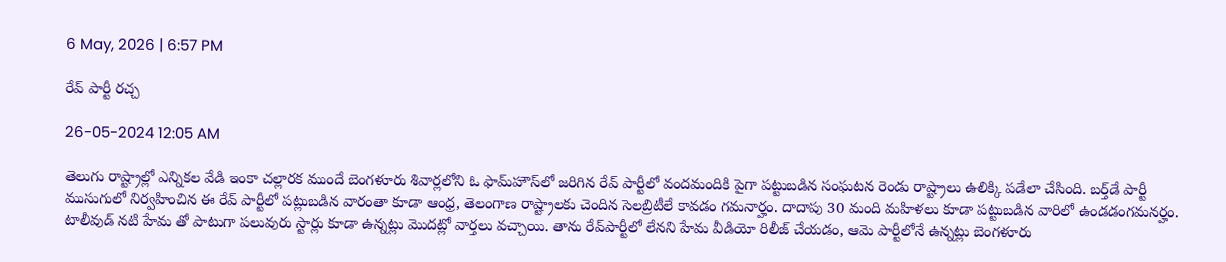6 May, 2026 | 6:57 PM

రేవ్ పార్టీ రచ్చ

26-05-2024 12:05 AM

తెలుగు రాష్ట్రాల్లో ఎన్నికల వేడి ఇంకా చల్లారక ముందే బెంగళూరు శివార్లలోని ఓ ఫామ్‌హౌస్‌లో జరిగిన రేవ్ పార్టీలో వందమందికి పైగా పట్టుబడిన సంఘటన రెండు రాష్ట్రాలు ఉలిక్కి పడేలా చేసింది. బర్త్‌డే పార్టీ ముసుగులో నిర్వహించిన ఈ రేవ్ పార్టీలో పట్లుబడిన వారంతా కూడా ఆంధ్ర, తెలంగాణ రాష్ట్రాలకు చెందిన సెలబ్రిటీలే కావడం గమనార్హం. దాదాపు 30 మంది మహిళలు కూడా పట్టుబడిన వారిలో ఉండడంగమనర్హం. టాలీవుడ్ నటి హేమ తో పాటుగా పలువురు స్టార్లు కూడా ఉన్నట్లు మొదట్లో వార్తలు వచ్చాయి. తాను రేవ్‌పార్టీలో లేనని హేమ వీడియో రిలీజ్ చేయడం, ఆమె పార్టీలోనే ఉన్నట్లు బెంగళూరు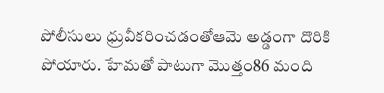పోలీసులు ధ్రువీకరించడంతోఆమె అడ్డంగా దొరికి పోయారు. హేమతో పాటుగా మొత్తం86 మంది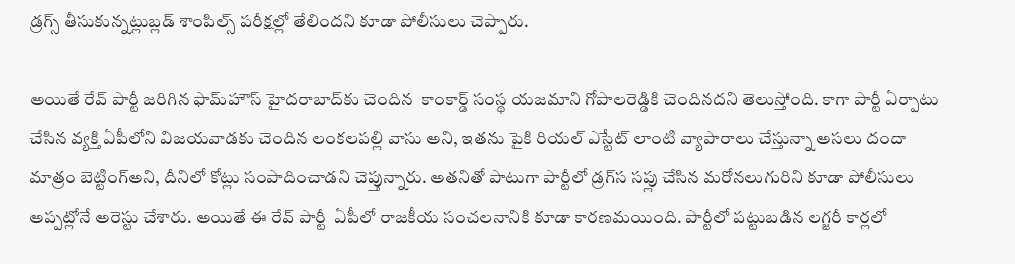డ్రగ్స్ తీసుకున్నట్లుబ్లడ్ శాంపిల్స్ పరీక్షల్లో తేలిందని కూడా పోలీసులు చెప్పారు.

అయితే రేవ్ పార్టీ జరిగిన ఫామ్‌హౌస్ హైదరాబాద్‌కు చెందిన  కాంకార్డ్ సంస్థ యజమాని గోపాలరెడ్డికి చెందినదని తెలుస్తోంది. కాగా పార్టీ ఏర్పాటు చేసిన వ్యక్తి ఏపీలోని విజయవాడకు చెందిన లంకలపల్లి వాసు అని, ఇతను పైకి రియల్ ఎస్టేట్ లాంటి వ్యాపారాలు చేస్తున్నా అసలు దందా మాత్రం బెట్టింగ్‌అని, దీనిలో కోట్లు సంపాదించాడని చెప్తున్నారు. అతనితో పాటుగా పార్టీలో డ్రగ్‌స సప్లు చేసిన మరోనలుగురిని కూడా పోలీసులు అప్పట్లోనే అరెస్టు చేశారు. అయితే ఈ రేవ్ పార్టీ  ఏపీలో రాజకీయ సంచలనానికి కూడా కారణమయింది. పార్టీలో పట్టుబడిన లగ్జరీ కార్లలో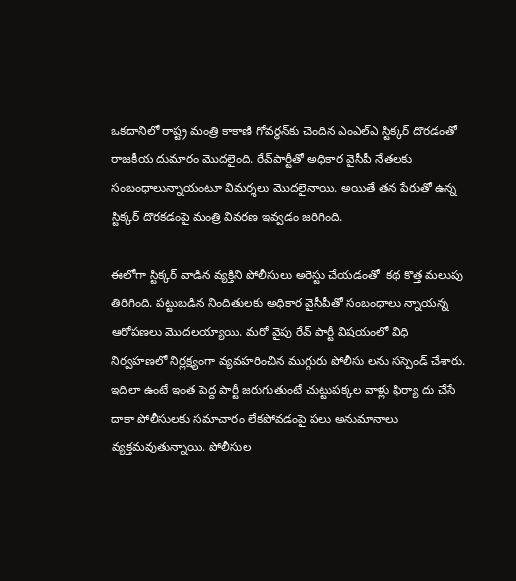ఒకదానిలో రాష్ట్ర మంత్రి కాకాణి గోవర్ధన్‌కు చెందిన ఎంఎల్‌ఎ స్టిక్కర్ దొరడంతో  రాజకీయ దుమారం మొదలైంది. రేవ్‌పార్టీతో అధికార వైసీపీ నేతలకు సంబంధాలున్నాయంటూ విమర్శలు మొదలైనాయి. అయితే తన పేరుతో ఉన్న స్టిక్కర్ దొరకడంపై మంత్రి వివరణ ఇవ్వడం జరిగింది.

ఈలోగా స్టిక్కర్ వాడిన వ్యక్తిని పోలీసులు అరెస్టు చేయడంతో  కథ కొత్త మలుపు తిరిగింది. పట్టుబడిన నిందితులకు అధికార వైసీపీతో సంబంధాలు న్నాయన్న ఆరోపణలు మొదలయ్యాయి. మరో వైపు రేవ్ పార్టీ విషయంలో విధి నిర్వహణలో నిర్లక్ష్యంగా వ్యవహరించిన ముగ్గురు పోలీసు లను సస్పెండ్ చేశారు. ఇదిలా ఉంటే ఇంత పెద్ద పార్టీ జరుగుతుంటే చుట్టుపక్కల వాళ్లు ఫిర్యా దు చేసే దాకా పోలీసులకు సమాచారం లేకపోవడంపై పలు అనుమానాలు వ్యక్తమవుతున్నాయి. పోలీసుల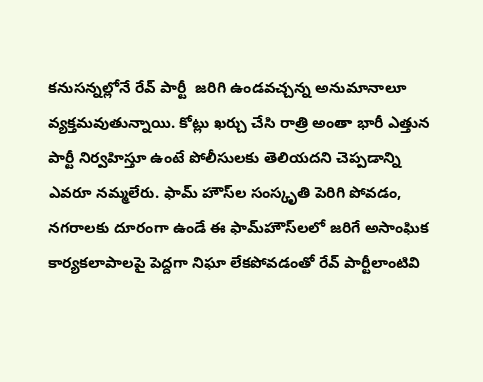కనుసన్నల్లోనే రేవ్ పార్టీ  జరిగి ఉండవచ్చన్న అనుమానాలూ వ్యక్తమవుతున్నాయి. కోట్లు ఖర్చు చేసి రాత్రి అంతా భారీ ఎత్తున పార్టీ నిర్వహిస్తూ ఉంటే పోలీసులకు తెలియదని చెప్పడాన్ని ఎవరూ నమ్మలేరు. ఫామ్ హౌస్‌ల సంస్కృతి పెరిగి పోవడం, నగరాలకు దూరంగా ఉండే ఈ ఫామ్‌హౌస్‌లలో జరిగే అసాంఘిక కార్యకలాపాలపై పెద్దగా నిఘా లేకపోవడంతో రేవ్ పార్టీలాంటివి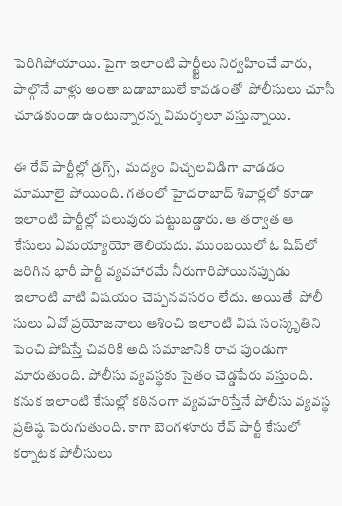పెరిగిపోయాయి. పైగా ఇలాంటి పార్ట్టీలు నిర్వహించే వారు, పాల్గొనే వాళ్లు అంతా బడాబాబులే కావడంతో  పోలీసులు చూసీ చూడకుండా ఉంటున్నారన్న విమర్శలూ వస్తున్నాయి.

ఈ రేవ్ పార్టీల్లో డ్రగ్స్,  మద్యం విచ్చలవిడిగా వాడడం మామూలై పోయింది. గతంలో హైదరాబాద్ శివార్లలో కూడా ఇలాంటి పార్టీల్లో పలువురు పట్టుబడ్డారు. ఆ తర్వాత ఆ కేసులు ఏమయ్యాయో తెలియదు. ముంబయిలో ఓ షిప్‌లో జరిగిన భారీ పార్టీ వ్యవహారమే నీరుగారిపోయినప్పుడు  ఇలాంటి వాటి విషయం చెప్పనవసరం లేదు. అయితే  పోలీ సులు ఏవో ప్రయోజనాలు ఆశించి ఇలాంటి విష సంస్కృతిని పెంచి పోషిస్తే చివరికి అది సమాజానికి రాచ పుండుగా మారుతుంది. పోలీసు వ్యవస్థకు సైతం చెడ్డపేరు వస్తుంది. కనుక ఇలాంటి కేసుల్లో కఠినంగా వ్యవహరిస్తేనే పోలీసు వ్యవస్థ ప్రతిష్ఠ పెరుగుతుంది. కాగా బెంగళూరు రేవ్ పార్టీ కేసులో  కర్నాటక పోలీసులు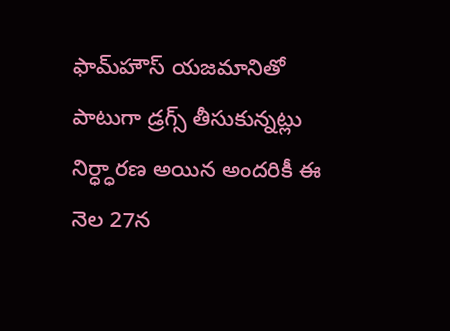ఫామ్‌హౌస్ యజమానితో పాటుగా డ్రగ్స్ తీసుకున్నట్లు నిర్ధ్ధారణ అయిన అందరికీ ఈ నెల 27న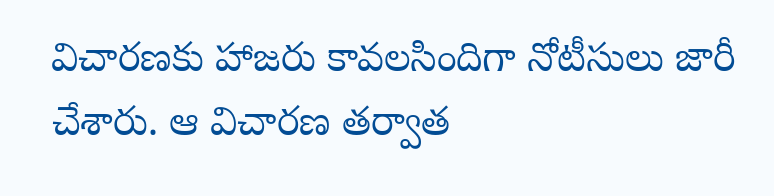విచారణకు హాజరు కావలసిందిగా నోటీసులు జారీ చేశారు. ఆ విచారణ తర్వాత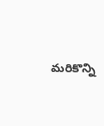మరికొన్ని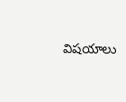విషయాలు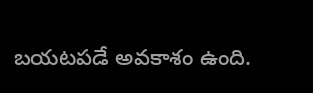బయటపడే అవకాశం ఉంది.